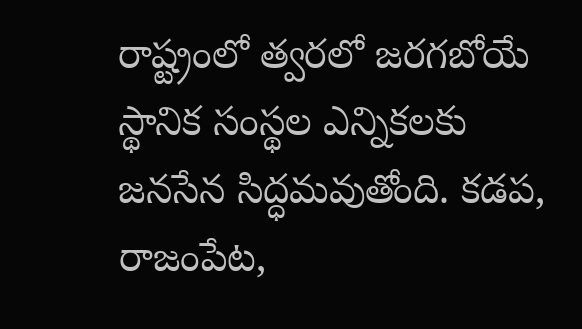రాష్ట్రంలో త్వరలో జరగబోయే స్థానిక సంస్థల ఎన్నికలకు జనసేన సిద్ధమవుతోంది. కడప, రాజంపేట,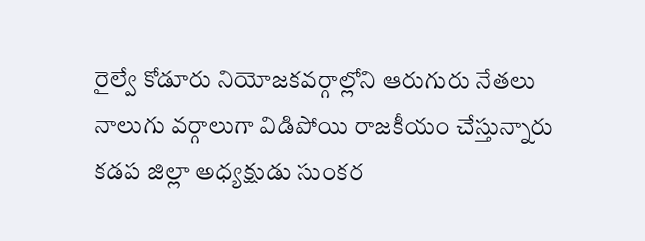రైల్వే కోడూరు నియోజకవర్గాల్లోని ఆరుగురు నేతలు నాలుగు వర్గాలుగా విడిపోయి రాజకీయం చేస్తున్నారు కడప జిల్లా అధ్యక్షుడు సుంకర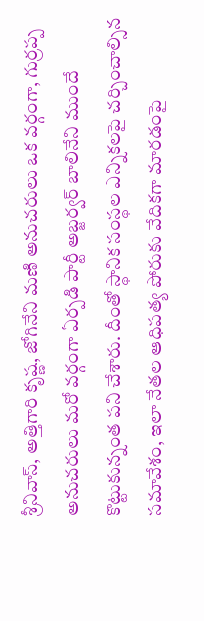శ్రీనివాస్, అత్తిగారి కృష్ణ, జోగినేని మణి అనుచరులు ఒక వర్గంగా, గుర్రప్ప అనుచరులు మరో వర్గంగా ఏర్పడి పార్టీ అబ్జర్వర్ బాలినేని ముందే కొట్టుకున్నంత పని చేశారు. దీంతో స్థానిక సంస్థల ఎన్నికలపై చర్చించాల్సిన సమావేశం, ఇలా నేతల ఆధిపత్య పోరుకు వేదికగా మారడంపై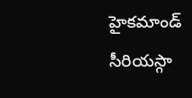హైకమాండ్ సీరియస్గా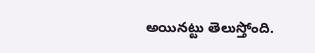అయినట్టు తెలుస్తోంది.